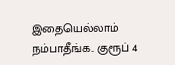இதையெல்லாம் நம்பாதீங்க.. குரூப் 4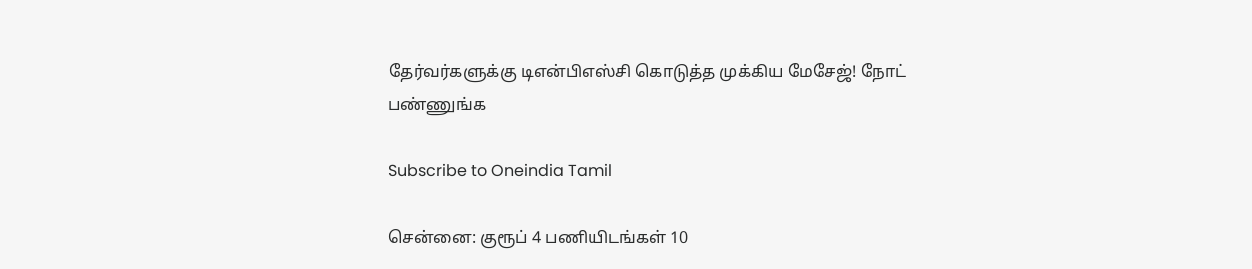தேர்வர்களுக்கு டிஎன்பிஎஸ்சி கொடுத்த முக்கிய மேசேஜ்! நோட் பண்ணுங்க

Subscribe to Oneindia Tamil

சென்னை: குரூப் 4 பணியிடங்கள் 10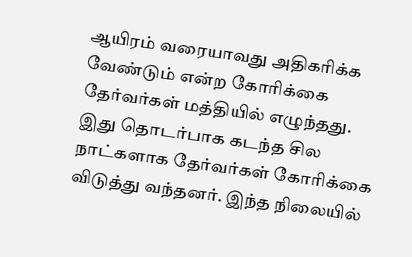ஆயிரம் வரையாவது அதிகரிக்க வேண்டும் என்ற கோரிக்கை தேர்வர்கள் மத்தியில் எழுந்தது. இது தொடர்பாக கடந்த சில நாட்களாக தேர்வர்கள் கோரிக்கை விடுத்து வந்தனர். இந்த நிலையில்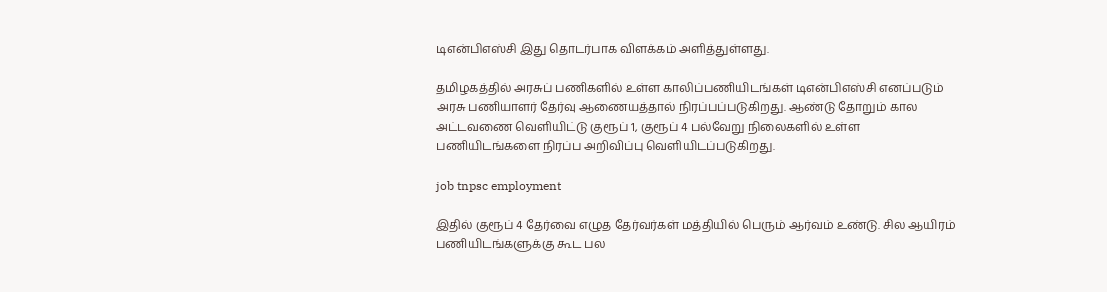டிஎன்பிஎஸ்சி இது தொடர்பாக விளக்கம் அளித்துள்ளது.

தமிழகத்தில் அரசுப் பணிகளில் உள்ள காலிப்பணியிடங்கள் டிஎன்பிஎஸ்சி எனப்படும் அரசு பணியாளர் தேர்வு ஆணையத்தால் நிரப்பப்படுகிறது. ஆண்டு தோறும் கால அட்டவணை வெளியிட்டு குரூப் 1, குரூப் 4 பல்வேறு நிலைகளில் உள்ள பணியிடங்களை நிரப்ப அறிவிப்பு வெளியிடப்படுகிறது.

job tnpsc employment

இதில் குரூப் 4 தேர்வை எழுத தேர்வர்கள் மத்தியில் பெரும் ஆர்வம் உண்டு. சில ஆயிரம் பணியிடங்களுக்கு கூட பல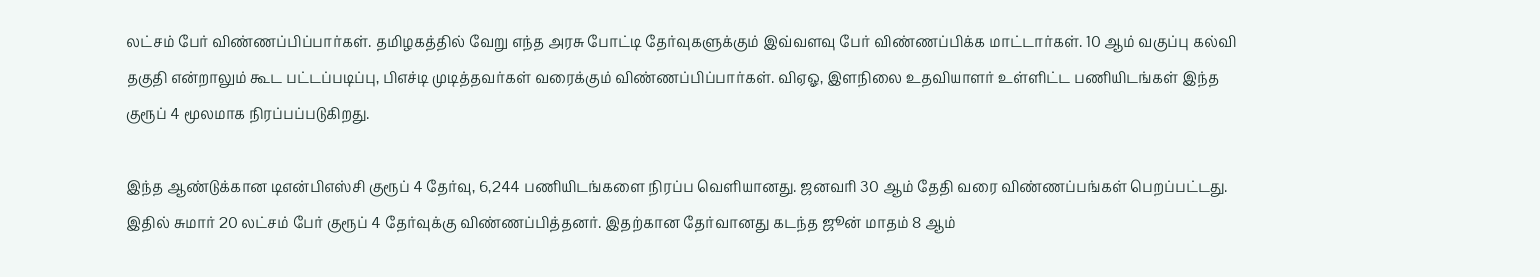லட்சம் பேர் விண்ணப்பிப்பார்கள். தமிழகத்தில் வேறு எந்த அரசு போட்டி தேர்வுகளுக்கும் இவ்வளவு பேர் விண்ணப்பிக்க மாட்டார்கள். 10 ஆம் வகுப்பு கல்வி தகுதி என்றாலும் கூட பட்டப்படிப்பு, பிஎச்டி முடித்தவர்கள் வரைக்கும் விண்ணப்பிப்பார்கள். விஏஓ, இளநிலை உதவியாளர் உள்ளிட்ட பணியிடங்கள் இந்த குரூப் 4 மூலமாக நிரப்பப்படுகிறது.

இந்த ஆண்டுக்கான டிஎன்பிஎஸ்சி குரூப் 4 தேர்வு, 6,244 பணியிடங்களை நிரப்ப வெளியானது. ஜனவரி 30 ஆம் தேதி வரை விண்ணப்பங்கள் பெறப்பட்டது. இதில் சுமார் 20 லட்சம் பேர் குரூப் 4 தேர்வுக்கு விண்ணப்பித்தனர். இதற்கான தேர்வானது கடந்த ஜூன் மாதம் 8 ஆம்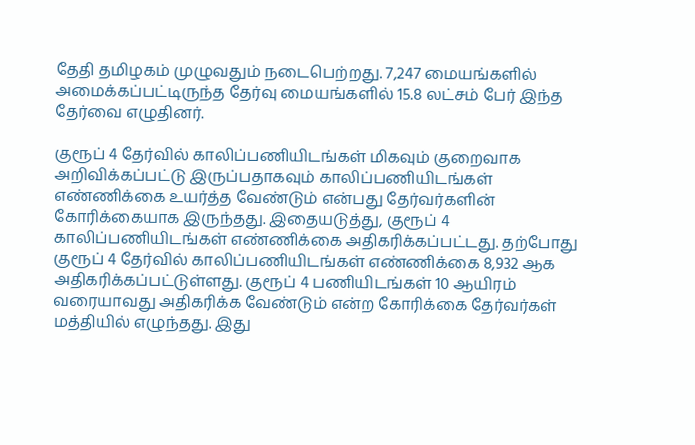தேதி தமிழகம் முழுவதும் நடைபெற்றது. 7,247 மையங்களில் அமைக்கப்பட்டிருந்த தேர்வு மையங்களில் 15.8 லட்சம் பேர் இந்த தேர்வை எழுதினர்.

குரூப் 4 தேர்வில் காலிப்பணியிடங்கள் மிகவும் குறைவாக அறிவிக்கப்பட்டு இருப்பதாகவும் காலிப்பணியிடங்கள் எண்ணிக்கை உயர்த்த வேண்டும் என்பது தேர்வர்களின் கோரிக்கையாக இருந்தது. இதையடுத்து, குரூப் 4 காலிப்பணியிடங்கள் எண்ணிக்கை அதிகரிக்கப்பட்டது. தற்போது குரூப் 4 தேர்வில் காலிப்பணியிடங்கள் எண்ணிக்கை 8,932 ஆக அதிகரிக்கப்பட்டுள்ளது. குரூப் 4 பணியிடங்கள் 10 ஆயிரம் வரையாவது அதிகரிக்க வேண்டும் என்ற கோரிக்கை தேர்வர்கள் மத்தியில் எழுந்தது. இது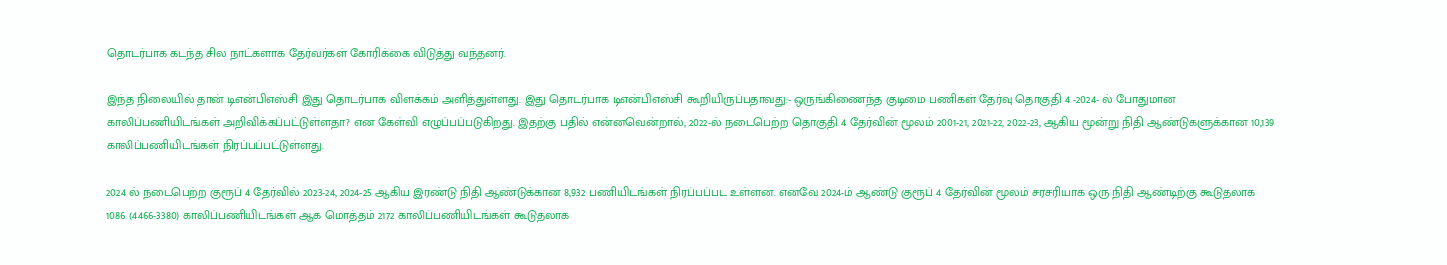தொடர்பாக கடந்த சில நாட்களாக தேர்வர்கள் கோரிக்கை விடுத்து வந்தனர்.

இந்த நிலையில் தான் டிஎன்பிஎஸ்சி இது தொடர்பாக விளக்கம் அளித்துள்ளது. இது தொடர்பாக டிஎன்பிஎஸ்சி கூறியிருப்பதாவது:- ஒருங்கிணைந்த குடிமை பணிகள் தேர்வு தொகுதி 4 -2024- ல் போதுமான காலிப்பணியிடங்கள் அறிவிக்கப்பட்டுள்ளதா? என கேள்வி எழுப்பப்படுகிறது. இதற்கு பதில் என்னவென்றால், 2022-ல் நடைபெற்ற தொகுதி 4 தேர்வின் மூலம் 2001-21, 2021-22, 2022-23, ஆகிய மூன்று நிதி ஆண்டுகளுக்கான 10,139 காலிப்பணியிடங்கள் நிரப்பப்பட்டுள்ளது.

2024 ல் நடைபெற்ற குரூப் 4 தேர்வில் 2023-24, 2024-25 ஆகிய இரண்டு நிதி ஆண்டுக்கான 8,932 பணியிடங்கள் நிரப்பப்பட உள்ளன. எனவே 2024-ம் ஆண்டு குரூப் 4 தேர்வின் மூலம் சரசரியாக ஒரு நிதி ஆண்டிற்கு கூடுதலாக 1086 (4466-3380) காலிப்பணியிடங்கள் ஆக மொத்தம் 2172 காலிப்பணியிடங்கள் கூடுதலாக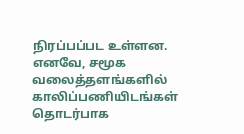நிரப்பப்பட உள்ளன. எனவே, சமூக வலைத்தளங்களில் காலிப்பணியிடங்கள் தொடர்பாக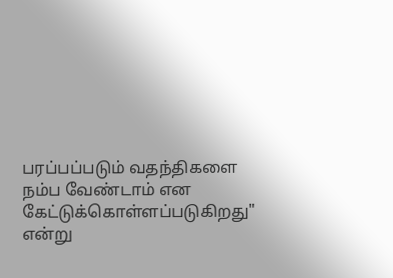பரப்பப்படும் வதந்திகளை நம்ப வேண்டாம் என கேட்டுக்கொள்ளப்படுகிறது" என்று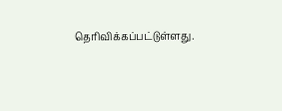தெரிவிக்கப்பட்டுள்ளது.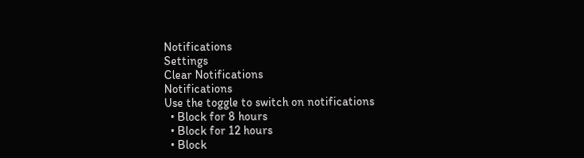Notifications
Settings
Clear Notifications
Notifications
Use the toggle to switch on notifications
  • Block for 8 hours
  • Block for 12 hours
  • Block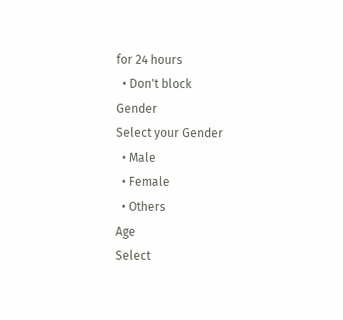for 24 hours
  • Don't block
Gender
Select your Gender
  • Male
  • Female
  • Others
Age
Select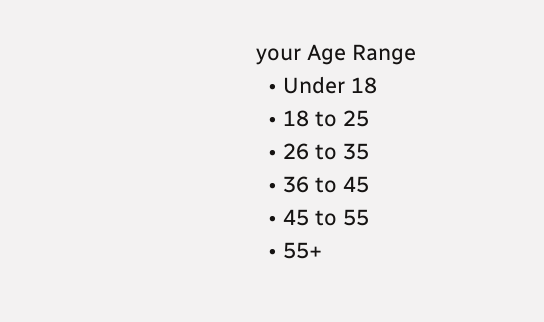your Age Range
  • Under 18
  • 18 to 25
  • 26 to 35
  • 36 to 45
  • 45 to 55
  • 55+